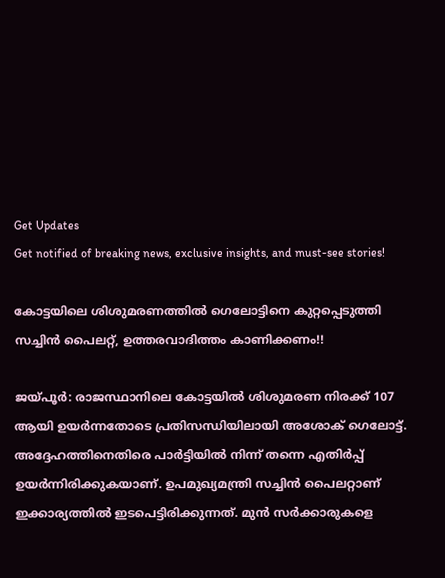Get Updates
Get notified of breaking news, exclusive insights, and must-see stories!

കോട്ടയിലെ ശിശുമരണത്തില്‍ ഗെലോട്ടിനെ കുറ്റപ്പെടുത്തി സച്ചിന്‍ പൈലറ്റ്, ഉത്തരവാദിത്തം കാണിക്കണം!!

ജയ്പൂര്‍: രാജസ്ഥാനിലെ കോട്ടയില്‍ ശിശുമരണ നിരക്ക് 107 ആയി ഉയര്‍ന്നതോടെ പ്രതിസന്ധിയിലായി അശോക് ഗെലോട്ട്. അദ്ദേഹത്തിനെതിരെ പാര്‍ട്ടിയില്‍ നിന്ന് തന്നെ എതിര്‍പ്പ് ഉയര്‍ന്നിരിക്കുകയാണ്. ഉപമുഖ്യമന്ത്രി സച്ചിന്‍ പൈലറ്റാണ് ഇക്കാര്യത്തില്‍ ഇടപെട്ടിരിക്കുന്നത്. മുന്‍ സര്‍ക്കാരുകളെ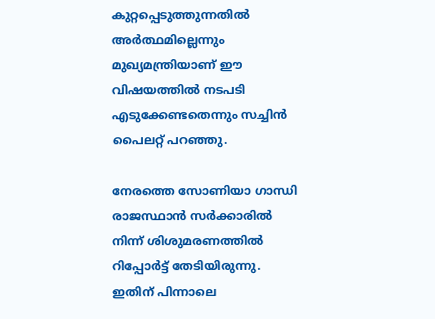കുറ്റപ്പെടുത്തുന്നതില്‍ അര്‍ത്ഥമില്ലെന്നും മുഖ്യമന്ത്രിയാണ് ഈ വിഷയത്തില്‍ നടപടി എടുക്കേണ്ടതെന്നും സച്ചിന്‍ പൈലറ്റ് പറഞ്ഞു.

നേരത്തെ സോണിയാ ഗാന്ധി രാജസ്ഥാന്‍ സര്‍ക്കാരില്‍ നിന്ന് ശിശുമരണത്തില്‍ റിപ്പോര്‍ട്ട് തേടിയിരുന്നു. ഇതിന് പിന്നാലെ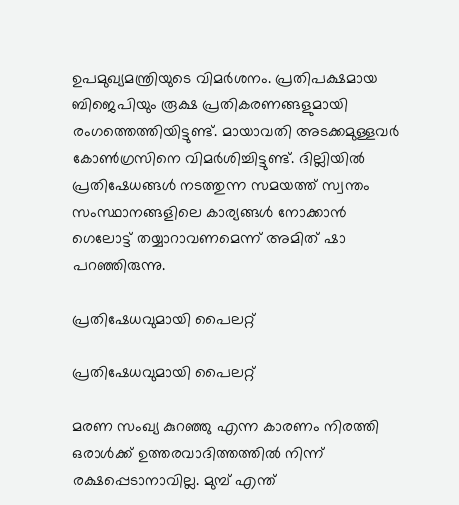ഉപമുഖ്യമന്ത്രിയുടെ വിമര്‍ശനം. പ്രതിപക്ഷമായ ബിജെപിയും രൂക്ഷ പ്രതികരണങ്ങളുമായി രംഗത്തെത്തിയിട്ടുണ്ട്. മായാവതി അടക്കമുള്ളവര്‍ കോണ്‍ഗ്രസിനെ വിമര്‍ശിച്ചിട്ടുണ്ട്. ദില്ലിയില്‍ പ്രതിഷേധങ്ങള്‍ നടത്തുന്ന സമയത്ത് സ്വന്തം സംസ്ഥാനങ്ങളിലെ കാര്യങ്ങള്‍ നോക്കാന്‍ ഗെലോട്ട് തയ്യാറാവണമെന്ന് അമിത് ഷാ പറഞ്ഞിരുന്നു.

പ്രതിഷേധവുമായി പൈലറ്റ്

പ്രതിഷേധവുമായി പൈലറ്റ്

മരണ സംഖ്യ കുറഞ്ഞു എന്ന കാരണം നിരത്തി ഒരാള്‍ക്ക് ഉത്തരവാദിത്തത്തില്‍ നിന്ന് രക്ഷപ്പെടാനാവില്ല. മുമ്പ് എന്ത്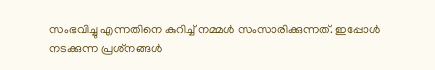സംഭവിച്ചു എന്നതിനെ കുറിച്ച് നമ്മള്‍ സംസാരിക്കുന്നത്. ഇപ്പോള്‍ നടക്കുന്ന പ്രശ്‌നങ്ങള്‍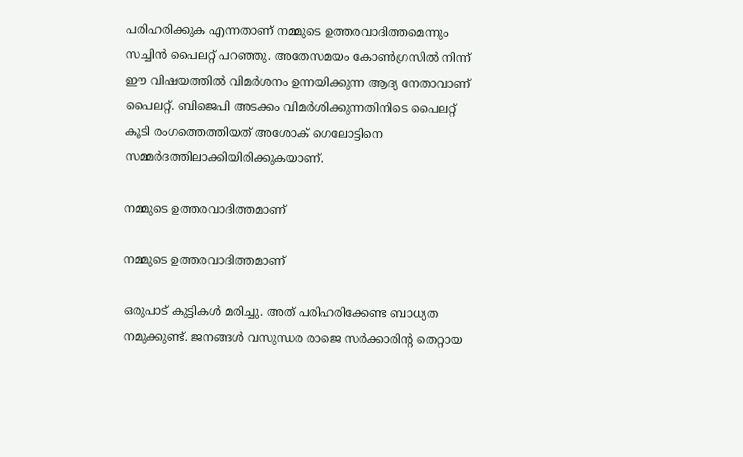പരിഹരിക്കുക എന്നതാണ് നമ്മുടെ ഉത്തരവാദിത്തമെന്നും സച്ചിന്‍ പൈലറ്റ് പറഞ്ഞു. അതേസമയം കോണ്‍ഗ്രസില്‍ നിന്ന് ഈ വിഷയത്തില്‍ വിമര്‍ശനം ഉന്നയിക്കുന്ന ആദ്യ നേതാവാണ് പൈലറ്റ്. ബിജെപി അടക്കം വിമര്‍ശിക്കുന്നതിനിടെ പൈലറ്റ് കൂടി രംഗത്തെത്തിയത് അശോക് ഗെലോട്ടിനെ സമ്മര്‍ദത്തിലാക്കിയിരിക്കുകയാണ്.

നമ്മുടെ ഉത്തരവാദിത്തമാണ്

നമ്മുടെ ഉത്തരവാദിത്തമാണ്

ഒരുപാട് കുട്ടികള്‍ മരിച്ചു. അത് പരിഹരിക്കേണ്ട ബാധ്യത നമുക്കുണ്ട്. ജനങ്ങള്‍ വസുന്ധര രാജെ സര്‍ക്കാരിന്റ തെറ്റായ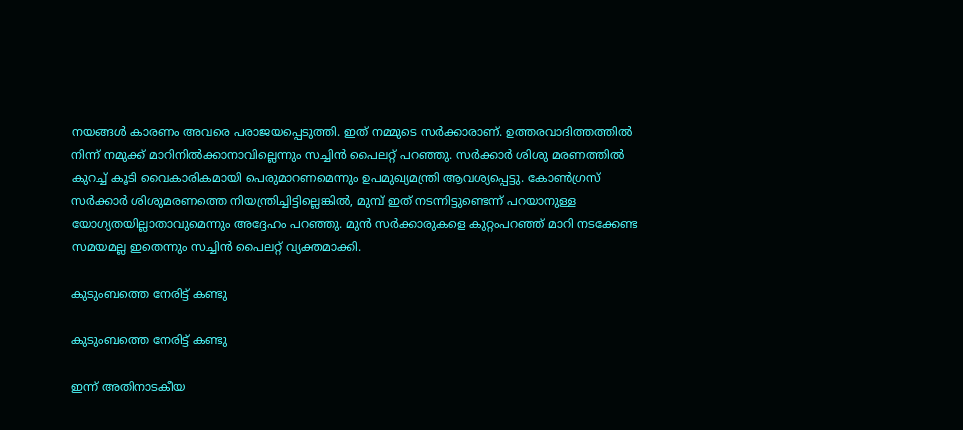നയങ്ങള്‍ കാരണം അവരെ പരാജയപ്പെടുത്തി. ഇത് നമ്മുടെ സര്‍ക്കാരാണ്. ഉത്തരവാദിത്തത്തില്‍ നിന്ന് നമുക്ക് മാറിനില്‍ക്കാനാവില്ലെന്നും സച്ചിന്‍ പൈലറ്റ് പറഞ്ഞു. സര്‍ക്കാര്‍ ശിശു മരണത്തില്‍ കുറച്ച് കൂടി വൈകാരികമായി പെരുമാറണമെന്നും ഉപമുഖ്യമന്ത്രി ആവശ്യപ്പെട്ടു. കോണ്‍ഗ്രസ് സര്‍ക്കാര്‍ ശിശുമരണത്തെ നിയന്ത്രിച്ചിട്ടില്ലെങ്കില്‍, മുമ്പ് ഇത് നടന്നിട്ടുണ്ടെന്ന് പറയാനുള്ള യോഗ്യതയില്ലാതാവുമെന്നും അദ്ദേഹം പറഞ്ഞു. മുന്‍ സര്‍ക്കാരുകളെ കുറ്റംപറഞ്ഞ് മാറി നടക്കേണ്ട സമയമല്ല ഇതെന്നും സച്ചിന്‍ പൈലറ്റ് വ്യക്തമാക്കി.

കുടുംബത്തെ നേരിട്ട് കണ്ടു

കുടുംബത്തെ നേരിട്ട് കണ്ടു

ഇന്ന് അതിനാടകീയ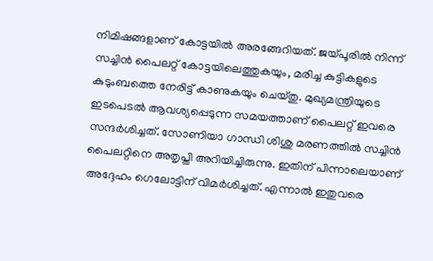നിമിഷങ്ങളാണ് കോട്ടയില്‍ അരങ്ങേറിയത്. ജയ്പൂരില്‍ നിന്ന് സച്ചിന്‍ പൈലറ്റ് കോട്ടയിലെത്തുകയും, മരിച്ച കുട്ടികളുടെ കുടുംബത്തെ നേരിട്ട് കാണുകയും ചെയ്തു. മുഖ്യമന്ത്രിയുടെ ഇടപെടല്‍ ആവശ്യപ്പെടുന്ന സമയത്താണ് പൈലറ്റ് ഇവരെ സന്ദര്‍ശിച്ചത്. സോണിയാ ഗാന്ധി ശിശു മരണത്തില്‍ സച്ചിന്‍ പൈലറ്റിനെ അതൃപ്തി അറിയിച്ചിരുന്നു. ഇതിന് പിന്നാലെയാണ് അദ്ദേഹം ഗെലോട്ടിന് വിമര്‍ശിച്ചത്. എന്നാല്‍ ഇതുവരെ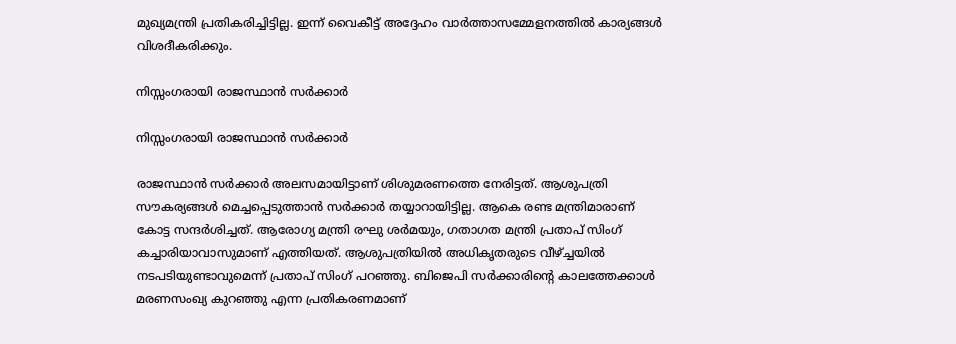മുഖ്യമന്ത്രി പ്രതികരിച്ചിട്ടില്ല. ഇന്ന് വൈകീട്ട് അദ്ദേഹം വാര്‍ത്താസമ്മേളനത്തില്‍ കാര്യങ്ങള്‍ വിശദീകരിക്കും.

നിസ്സംഗരായി രാജസ്ഥാന്‍ സര്‍ക്കാര്‍

നിസ്സംഗരായി രാജസ്ഥാന്‍ സര്‍ക്കാര്‍

രാജസ്ഥാന്‍ സര്‍ക്കാര്‍ അലസമായിട്ടാണ് ശിശുമരണത്തെ നേരിട്ടത്. ആശുപത്രി സൗകര്യങ്ങള്‍ മെച്ചപ്പെടുത്താന്‍ സര്‍ക്കാര്‍ തയ്യാറായിട്ടില്ല. ആകെ രണ്ട മന്ത്രിമാരാണ് കോട്ട സന്ദര്‍ശിച്ചത്. ആരോഗ്യ മന്ത്രി രഘു ശര്‍മയും, ഗതാഗത മന്ത്രി പ്രതാപ് സിംഗ് കച്ചാരിയാവാസുമാണ് എത്തിയത്. ആശുപത്രിയില്‍ അധികൃതരുടെ വീഴ്ച്ചയില്‍ നടപടിയുണ്ടാവുമെന്ന് പ്രതാപ് സിംഗ് പറഞ്ഞു. ബിജെപി സര്‍ക്കാരിന്റെ കാലത്തേക്കാള്‍ മരണസംഖ്യ കുറഞ്ഞു എന്ന പ്രതികരണമാണ്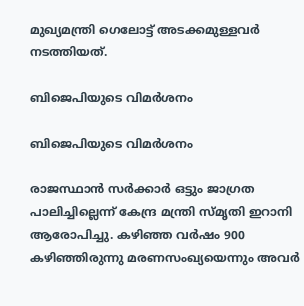മുഖ്യമന്ത്രി ഗെലോട്ട് അടക്കമുള്ളവര്‍ നടത്തിയത്.

ബിജെപിയുടെ വിമര്‍ശനം

ബിജെപിയുടെ വിമര്‍ശനം

രാജസ്ഥാന്‍ സര്‍ക്കാര്‍ ഒട്ടും ജാഗ്രത പാലിച്ചില്ലെന്ന് കേന്ദ്ര മന്ത്രി സ്മൃതി ഇറാനി ആരോപിച്ചു. കഴിഞ്ഞ വര്‍ഷം 900 കഴിഞ്ഞിരുന്നു മരണസംഖ്യയെന്നും അവര്‍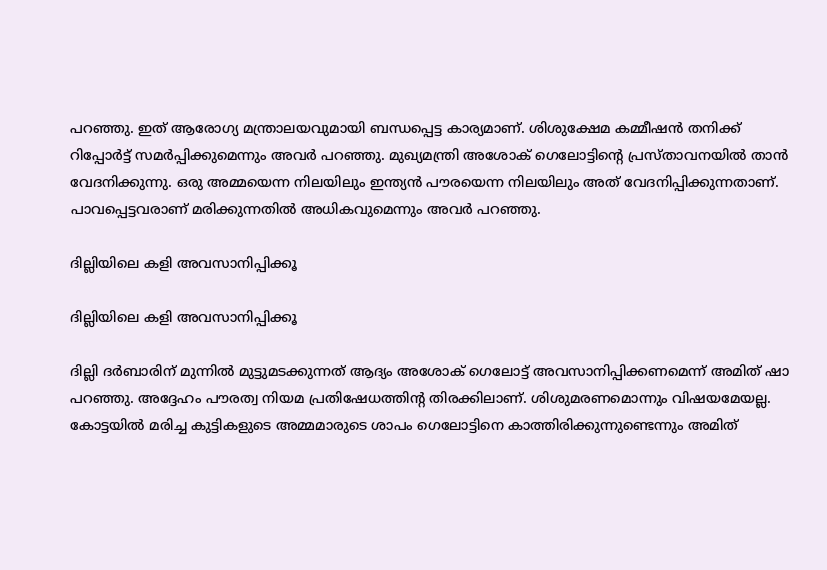പറഞ്ഞു. ഇത് ആരോഗ്യ മന്ത്രാലയവുമായി ബന്ധപ്പെട്ട കാര്യമാണ്. ശിശുക്ഷേമ കമ്മീഷന്‍ തനിക്ക് റിപ്പോര്‍ട്ട് സമര്‍പ്പിക്കുമെന്നും അവര്‍ പറഞ്ഞു. മുഖ്യമന്ത്രി അശോക് ഗെലോട്ടിന്റെ പ്രസ്താവനയില്‍ താന്‍ വേദനിക്കുന്നു. ഒരു അമ്മയെന്ന നിലയിലും ഇന്ത്യന്‍ പൗരയെന്ന നിലയിലും അത് വേദനിപ്പിക്കുന്നതാണ്. പാവപ്പെട്ടവരാണ് മരിക്കുന്നതില്‍ അധികവുമെന്നും അവര്‍ പറഞ്ഞു.

ദില്ലിയിലെ കളി അവസാനിപ്പിക്കൂ

ദില്ലിയിലെ കളി അവസാനിപ്പിക്കൂ

ദില്ലി ദര്‍ബാരിന് മുന്നില്‍ മുട്ടുമടക്കുന്നത് ആദ്യം അശോക് ഗെലോട്ട് അവസാനിപ്പിക്കണമെന്ന് അമിത് ഷാ പറഞ്ഞു. അദ്ദേഹം പൗരത്വ നിയമ പ്രതിഷേധത്തിന്റ തിരക്കിലാണ്. ശിശുമരണമൊന്നും വിഷയമേയല്ല. കോട്ടയില്‍ മരിച്ച കുട്ടികളുടെ അമ്മമാരുടെ ശാപം ഗെലോട്ടിനെ കാത്തിരിക്കുന്നുണ്ടെന്നും അമിത്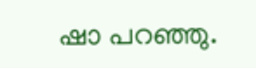ഷാ പറഞ്ഞു.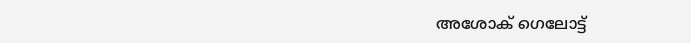അശോക് ഗെലോട്ട്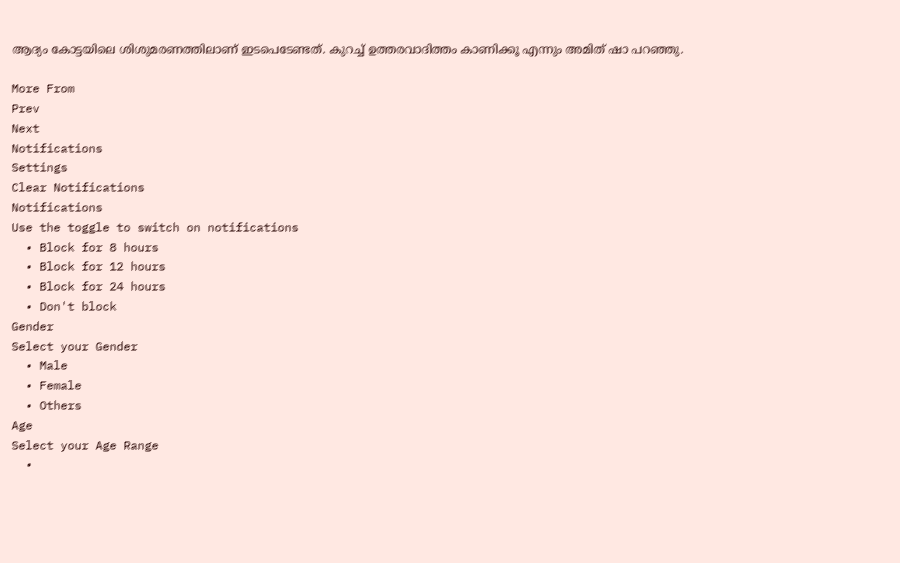ആദ്യം കോട്ടയിലെ ശിശുമരണത്തിലാണ് ഇടപെടേണ്ടത്. കുറച്ച് ഉത്തരവാദിത്തം കാണിക്കൂ എന്നും അമിത് ഷാ പറഞ്ഞു.

More From
Prev
Next
Notifications
Settings
Clear Notifications
Notifications
Use the toggle to switch on notifications
  • Block for 8 hours
  • Block for 12 hours
  • Block for 24 hours
  • Don't block
Gender
Select your Gender
  • Male
  • Female
  • Others
Age
Select your Age Range
  •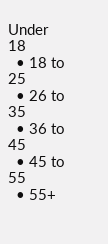Under 18
  • 18 to 25
  • 26 to 35
  • 36 to 45
  • 45 to 55
  • 55+